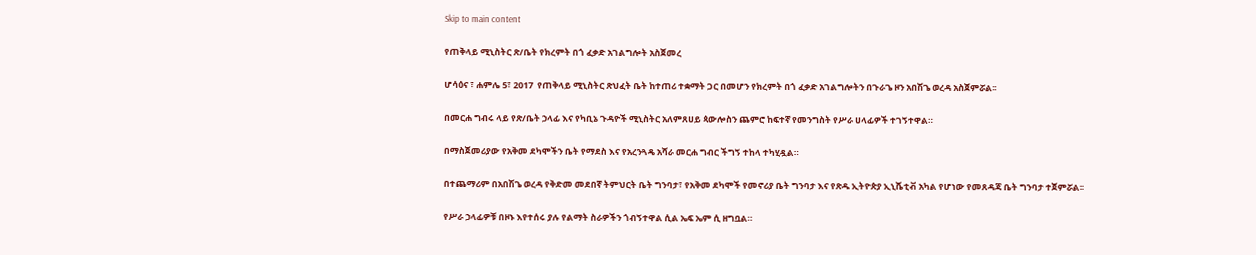Skip to main content

የጠቅላይ ሚኒስትር ጽ/ቤት የክረምት በጎ ፈቃድ አገልግሎት አስጀመረ

ሆሳዕና ፣ ሐምሌ 5፣ 2017  የጠቅላይ ሚኒስትር ጽህፈት ቤት ከተጠሪ ተቋማት ጋር በመሆን የክረምት በጎ ፈቃድ አገልግሎትን በጉራጌ ዞን አበሽጌ ወረዳ አስጀምሯል፡፡

በመርሐ ግብሩ ላይ የጽ/ቤት ኃላፊ እና የካቢኔ ጉዳዮች ሚኒስትር አለምጸሀይ ጳውሎስን ጨምሮ ከፍተኛ የመንግስት የሥራ ሀላፊዎች ተገኝተዋል።

በማስጀመሪያው የአቅመ ደካሞችን ቤት የማደስ እና የአረንጓዴ አሻራ መርሐ ግብር ችግኝ ተከላ ተካሂዷል።

በተጨማሪም በአበሽጌ ወረዳ የቅድመ መደበኛ ትምህርት ቤት ግንባታ፣ የአቅመ ደካሞች የመኖሪያ ቤት ግንባታ እና የጽዱ ኢትዮጵያ ኢኒሼቲቭ አካል የሆነው የመጸዳጃ ቤት ግንባታ ተጀምሯል፡፡

የሥራ ኃላፊዎቹ በዞኑ እየተሰሩ ያሉ የልማት ስራዎችን ጎብኝተዋል ሲል ኤፍ ኤም ሲ ዘግቧል።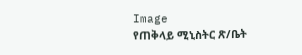Image
የጠቅላይ ሚኒስትር ጽ/ቤት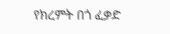የክረምት በጎ ፈቃድ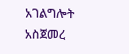አገልግሎት አስጀመረ